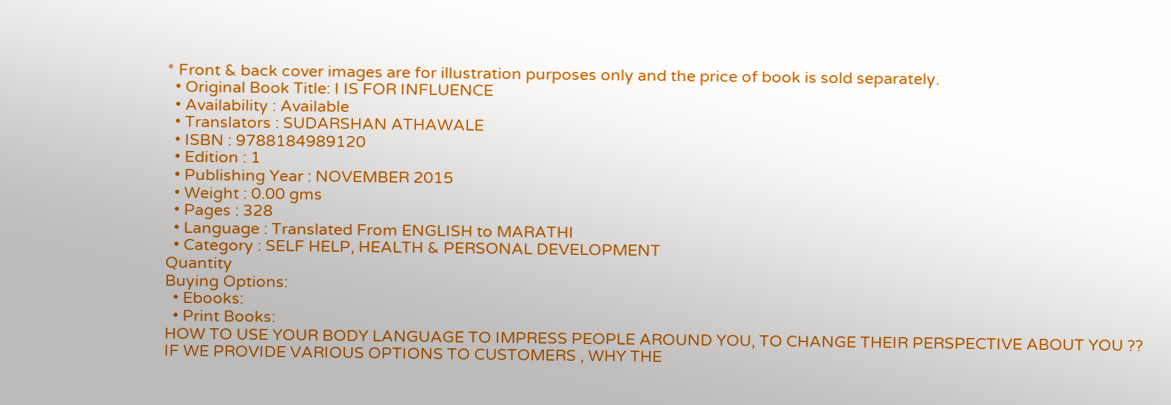* Front & back cover images are for illustration purposes only and the price of book is sold separately.
  • Original Book Title: I IS FOR INFLUENCE
  • Availability : Available
  • Translators : SUDARSHAN ATHAWALE
  • ISBN : 9788184989120
  • Edition : 1
  • Publishing Year : NOVEMBER 2015
  • Weight : 0.00 gms
  • Pages : 328
  • Language : Translated From ENGLISH to MARATHI
  • Category : SELF HELP, HEALTH & PERSONAL DEVELOPMENT
Quantity
Buying Options:
  • Ebooks:
  • Print Books:
HOW TO USE YOUR BODY LANGUAGE TO IMPRESS PEOPLE AROUND YOU, TO CHANGE THEIR PERSPECTIVE ABOUT YOU ?? IF WE PROVIDE VARIOUS OPTIONS TO CUSTOMERS , WHY THE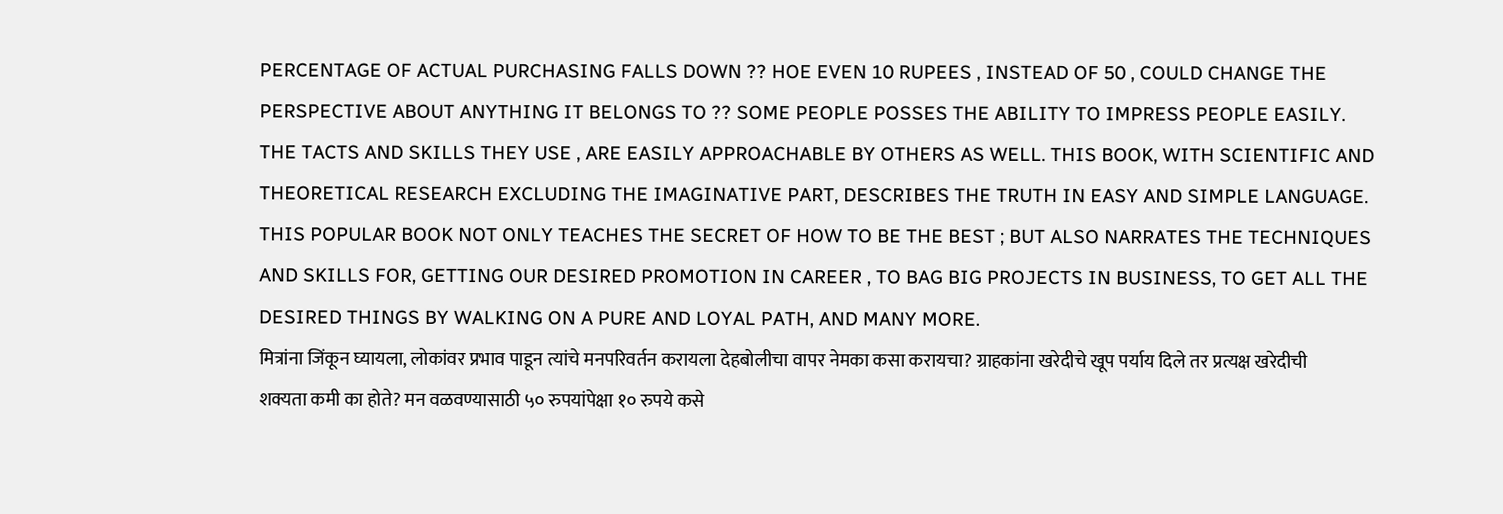PERCENTAGE OF ACTUAL PURCHASING FALLS DOWN ?? HOE EVEN 10 RUPEES , INSTEAD OF 50 , COULD CHANGE THE PERSPECTIVE ABOUT ANYTHING IT BELONGS TO ?? SOME PEOPLE POSSES THE ABILITY TO IMPRESS PEOPLE EASILY. THE TACTS AND SKILLS THEY USE , ARE EASILY APPROACHABLE BY OTHERS AS WELL. THIS BOOK, WITH SCIENTIFIC AND THEORETICAL RESEARCH EXCLUDING THE IMAGINATIVE PART, DESCRIBES THE TRUTH IN EASY AND SIMPLE LANGUAGE. THIS POPULAR BOOK NOT ONLY TEACHES THE SECRET OF HOW TO BE THE BEST ; BUT ALSO NARRATES THE TECHNIQUES AND SKILLS FOR, GETTING OUR DESIRED PROMOTION IN CAREER , TO BAG BIG PROJECTS IN BUSINESS, TO GET ALL THE DESIRED THINGS BY WALKING ON A PURE AND LOYAL PATH, AND MANY MORE.
मित्रांना जिंकून घ्यायला, लोकांवर प्रभाव पाडून त्यांचे मनपरिवर्तन करायला देहबोलीचा वापर नेमका कसा करायचा? ग्राहकांना खरेदीचे खूप पर्याय दिले तर प्रत्यक्ष खरेदीची शक्यता कमी का होते? मन वळवण्यासाठी ५० रुपयांपेक्षा १० रुपये कसे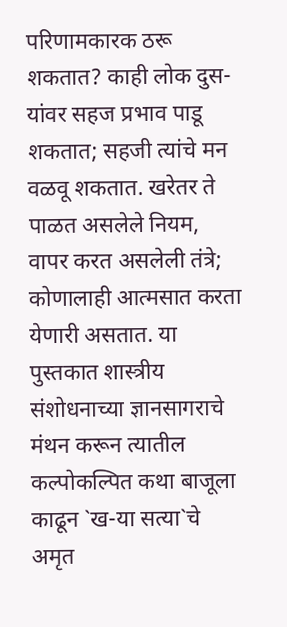परिणामकारक ठरू शकतात? काही लोक दुस-यांवर सहज प्रभाव पाडू शकतात; सहजी त्यांचे मन वळवू शकतात. खरेतर ते पाळत असलेले नियम, वापर करत असलेली तंत्रे; कोणालाही आत्मसात करता येणारी असतात. या पुस्तकात शास्त्रीय संशोधनाच्या ज्ञानसागराचे मंथन करून त्यातील कल्पोकल्पित कथा बाजूला काढून `ख-या सत्या`चे अमृत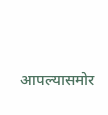आपल्यासमोर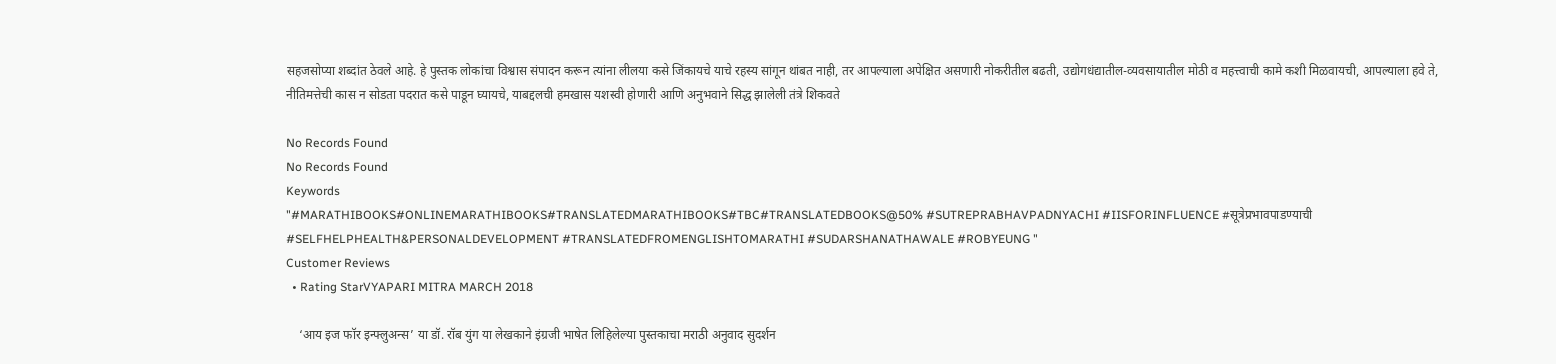सहजसोप्या शब्दांत ठेवले आहे. हे पुस्तक लोकांचा विश्वास संपादन करून त्यांना लीलया कसे जिंकायचे याचे रहस्य सांगून थांबत नाही, तर आपल्याला अपेक्षित असणारी नोकरीतील बढती, उद्योगधंद्यातील-व्यवसायातील मोठी व महत्त्वाची कामे कशी मिळवायची, आपल्याला हवे ते, नीतिमत्तेची कास न सोडता पदरात कसे पाडून घ्यायचे, याबद्दलची हमखास यशस्वी होणारी आणि अनुभवाने सिद्ध झालेली तंत्रे शिकवते

No Records Found
No Records Found
Keywords
"#MARATHIBOOKS#ONLINEMARATHIBOOKS#TRANSLATEDMARATHIBOOKS#TBC#TRANSLATEDBOOKS@50% #SUTREPRABHAVPADNYACHI #IISFORINFLUENCE #सूत्रेप्रभावपाडण्याची #SELFHELPHEALTH&PERSONALDEVELOPMENT #TRANSLATEDFROMENGLISHTOMARATHI #SUDARSHANATHAWALE #ROBYEUNG "
Customer Reviews
  • Rating StarVYAPARI MITRA MARCH 2018

    ‘आय इज फॉर इन्फ्लुअन्स’ या डॉ. रॉब युंग या लेखकाने इंग्रजी भाषेत लिहिलेल्या पुस्तकाचा मराठी अनुवाद सुदर्शन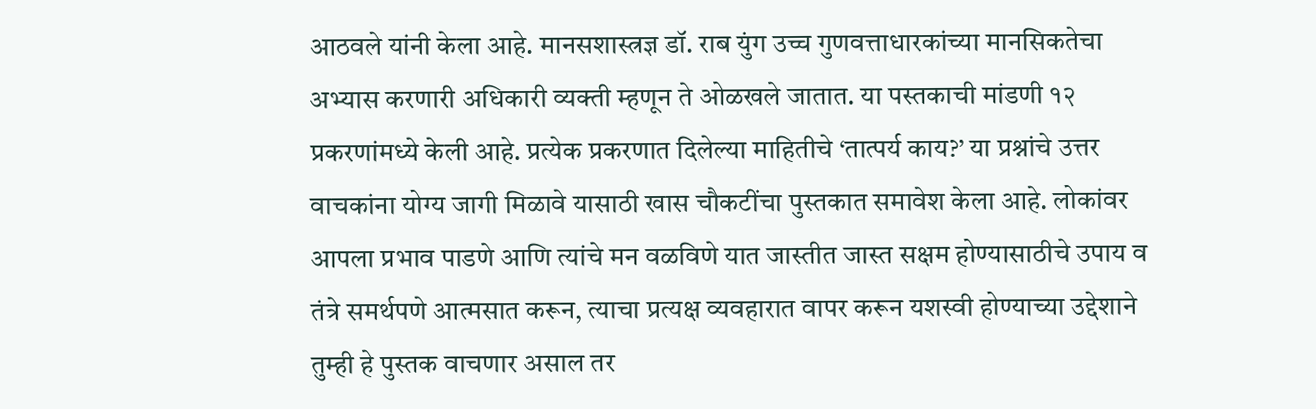आठवले यांनी केला आहे. मानसशास्त्रज्ञ डॉ. राब युंग उच्च गुणवत्ताधारकांच्या मानसिकतेचा अभ्यास करणारी अधिकारी व्यक्ती म्हणून ते ओळखले जातात. या पस्तकाची मांडणी १२ प्रकरणांमध्ये केली आहे. प्रत्येक प्रकरणात दिलेल्या माहितीचे ‘तात्पर्य काय?’ या प्रश्नांचे उत्तर वाचकांना योग्य जागी मिळावे यासाठी खास चौकटींचा पुस्तकात समावेश केला आहे. लोकांवर आपला प्रभाव पाडणे आणि त्यांचे मन वळविणे यात जास्तीत जास्त सक्षम होण्यासाठीचे उपाय व तंत्रे समर्थपणे आत्मसात करून, त्याचा प्रत्यक्ष व्यवहारात वापर करून यशस्वी होण्याच्या उद्देशाने तुम्ही हे पुस्तक वाचणार असाल तर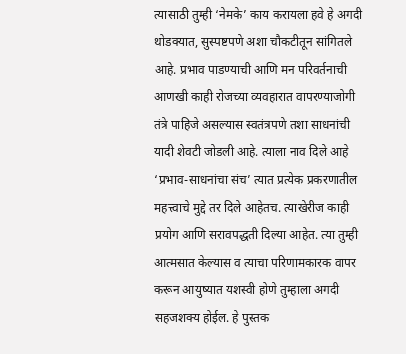त्यासाठी तुम्ही ‘नेमके’ काय करायला हवे हे अगदी थोडक्यात, सुस्पष्टपणे अशा चौकटीतून सांगितले आहे. प्रभाव पाडण्याची आणि मन परिवर्तनाची आणखी काही रोजच्या व्यवहारात वापरण्याजोगी तंत्रे पाहिजे असल्यास स्वतंत्रपणे तशा साधनांची यादी शेवटी जोडली आहे. त्याला नाव दिले आहे ‘प्रभाव-साधनांचा संच’ त्यात प्रत्येक प्रकरणातील महत्त्वाचे मुद्दे तर दिले आहेतच. त्याखेरीज काही प्रयोग आणि सरावपद्धती दिल्या आहेत. त्या तुम्ही आत्मसात केल्यास व त्याचा परिणामकारक वापर करून आयुष्यात यशस्वी होणे तुम्हाला अगदी सहजशक्य होईल. हे पुस्तक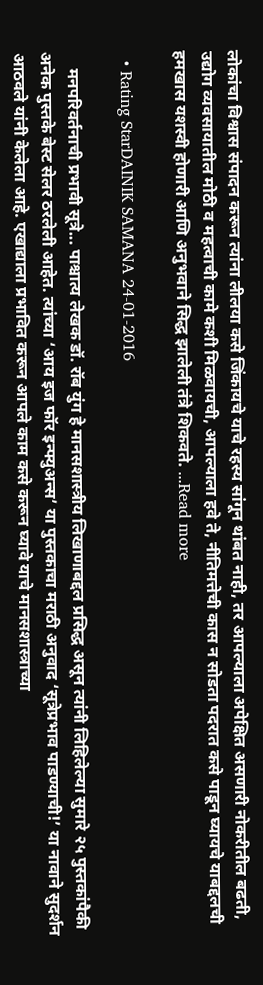लोकांचा विश्वास संपादन करून त्यांना लीलया कसे जिंकायचे याचे रहस्य सांगून थांबत नाही, तर आपल्याला अपेक्षित असणारी नोकरीतील बढती, उद्योग व्यवसायातील मोठी व महत्वाची कामे कशी मिळवायची, आपल्याला हवे ते, नीतिमत्तेची कास न सोडता पदरात कसे पाडून घ्यायचे याबद्दलची हमखास यशस्वी होणारी आणि अनुभवाने सिद्ध झालेली तंत्रे शिकवते. ...Read more

  • Rating StarDAINIK SAMANA 24-01-2016

    मनपरिवर्तनाची प्रभावी सूत्रे... पाश्चात्य लेखक डॉ. रॉब युंग हे मानसशास्त्रीय लिखाणाबद्दल प्रसिद्ध असून त्यांनी लिहिलेल्या सुमारे २५ पुस्तकांपैकी अनेक पुस्तके बेस्ट सेलर ठरलेली आहेत. त्यांच्या ‘आय इज फॉर इन्फ्युअन्स’ या पुस्तकाचा मराठी अनुवाद ‘सूत्रेप्रभाव पाडण्याची!’ या नावाने सुदर्शन आठवले यांनी केलेला आहे. एखाद्याला प्रभावित करून आपले काम कसे करून घ्यावे याचे मानसशास्त्राच्या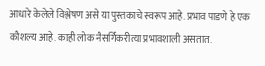आधारे केलेले विश्लेषण असे या पुस्तकाचे स्वरूप आहे. प्रभाव पाडणे हे एक कौशल्य आहे. काही लोक नैसर्गिकरीत्या प्रभावशाली असतात.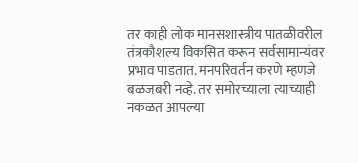तर काही लोक मानसशास्त्रीय पातळीवरील तंत्रकौशल्य विकसित करून सर्वसामान्यंवर प्रभाव पाडतात. मनपरिवर्तन करणे म्हणजे बळजबरी नव्हे. तर समोरच्याला त्याच्याही नकळत आपल्या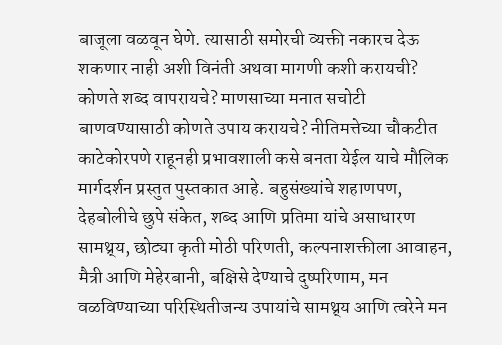बाजूला वळवून घेणे. त्यासाठी समोरची व्यक्ती नकारच देऊ शकणार नाही अशी विनंती अथवा मागणी कशी करायची? कोणते शब्द वापरायचे? माणसाच्या मनात सचोटी बाणवण्यासाठी कोणते उपाय करायचे? नीतिमत्तेच्या चौकटीत काटेकोरपणे राहूनही प्रभावशाली कसे बनता येईल याचे मौलिक मार्गदर्शन प्रस्तुत पुस्तकात आहे. बहुसंख्यांचे शहाणपण, देहबोलीचे छुपे संकेत, शब्द आणि प्रतिमा यांचे असाधारण सामथ्र्य, छोट्या कृती मोठी परिणती, कल्पनाशक्तीला आवाहन, मैत्री आणि मेहेरबानी, बक्षिसे देण्याचे दुष्परिणाम, मन वळविण्याच्या परिस्थितीजन्य उपायांचे सामथ्र्य आणि त्वरेने मन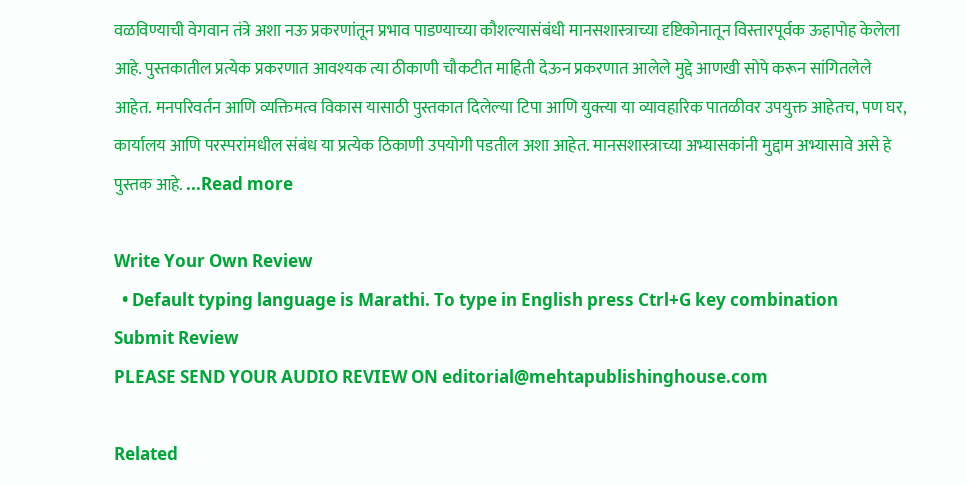वळविण्याची वेगवान तंत्रे अशा नऊ प्रकरणांतून प्रभाव पाडण्याच्या कौशल्यासंबंधी मानसशास्त्राच्या दृष्टिकोनातून विस्तारपूर्वक ऊहापोह केलेला आहे. पुस्तकातील प्रत्येक प्रकरणात आवश्यक त्या ठीकाणी चौकटीत माहिती देऊन प्रकरणात आलेले मुद्दे आणखी सोपे करून सांगितलेले आहेत. मनपरिवर्तन आणि व्यक्तिमत्व विकास यासाठी पुस्तकात दिलेल्या टिपा आणि युक्त्या या व्यावहारिक पातळीवर उपयुक्त आहेतच, पण घर, कार्यालय आणि परस्परांमधील संबंध या प्रत्येक ठिकाणी उपयोगी पडतील अशा आहेत. मानसशास्त्राच्या अभ्यासकांनी मुद्दाम अभ्यासावे असे हे पुस्तक आहे. ...Read more

Write Your Own Review
  • Default typing language is Marathi. To type in English press Ctrl+G key combination
Submit Review
PLEASE SEND YOUR AUDIO REVIEW ON editorial@mehtapublishinghouse.com

Related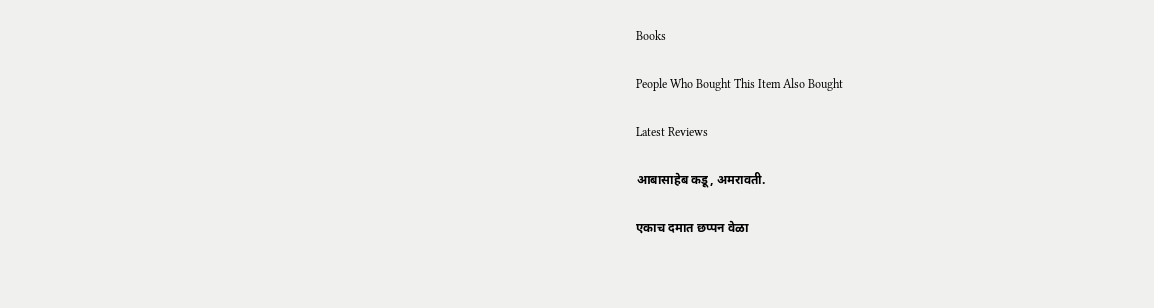Books

People Who Bought This Item Also Bought

Latest Reviews

आबासाहेब कडू, अमरावती.

एकाच दमात छप्पन वेळा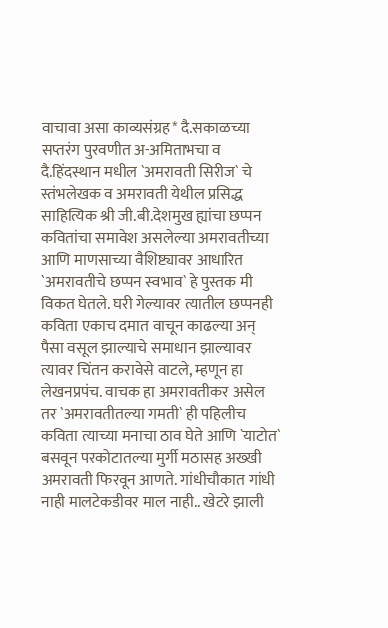वाचावा असा काव्यसंग्रह* दै.सकाळच्या सप्तरंग पुरवणीत अ-अमिताभचा व दै.हिंदस्थान मधील `अमरावती सिरीज` चे स्तंभलेखक व अमरावती येथील प्रसिद्ध साहित्यिक श्री जी.बी.देशमुख ह्यांचा छप्पन कवितांचा समावेश असलेल्या अमरावतीच्या आणि माणसाच्या वैशिष्ट्यावर आधारित `अमरावतीचे छप्पन स्वभाव` हे पुस्तक मी विकत घेतले. घरी गेल्यावर त्यातील छप्पनही कविता एकाच दमात वाचून काढल्या अन् पैसा वसूल झाल्याचे समाधान झाल्यावर त्यावर चिंतन करावेसे वाटले, म्हणून हा लेखनप्रपंच. वाचक हा अमरावतीकर असेल तर `अमरावतीतल्या गमती` ही पहिलीच कविता त्याच्या मनाचा ठाव घेते आणि `याटोत` बसवून परकोटातल्या मुर्गी मठासह अख्खी अमरावती फिरवून आणते. गांधीचौकात गांधी नाही मालटेकडीवर माल नाही.. खेटरे झाली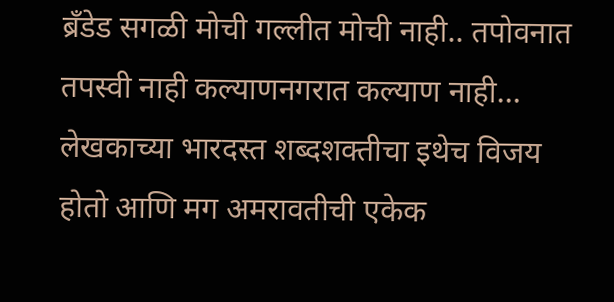ब्रँडेड सगळी मोची गल्लीत मोची नाही.. तपोवनात तपस्वी नाही कल्याणनगरात कल्याण नाही… लेखकाच्या भारदस्त शब्दशक्तीचा इथेच विजय होतो आणि मग अमरावतीची एकेक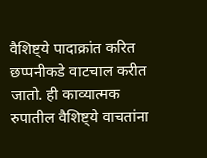वैशिष्ट्ये पादाक्रांत करित छप्पनीकडे वाटचाल करीत जातो. ही काव्यात्मक रुपातील वैशिष्ट्ये वाचतांना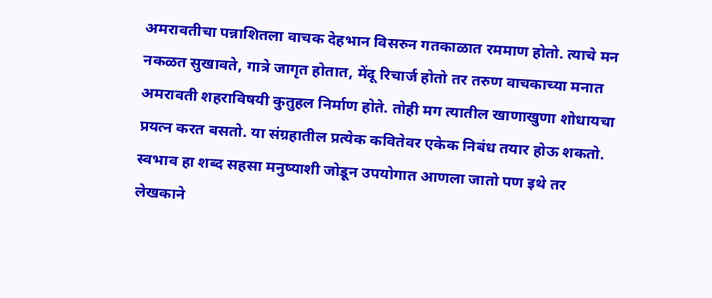अमरावतीचा पन्नाशितला वाचक देहभान विसरुन गतकाळात रममाण होतो. त्याचे मन नकळत सुखावते, गात्रे जागृत होतात, मेंदू रिचार्ज होतो तर तरुण वाचकाच्या मनात अमरावती शहराविषयी कुतुहल निर्माण होते. तोही मग त्यातील खाणाखुणा शोधायचा प्रयत्न करत बसतो. या संग्रहातील प्रत्येक कवितेवर एकेक निबंध तयार होऊ शकतो. स्वभाव हा शब्द सहसा मनुष्याशी जोडून उपयोगात आणला जातो पण इथे तर लेखकाने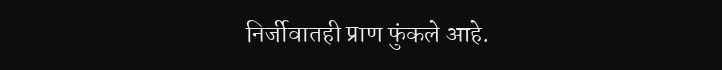निर्जीवातही प्राण फुंकले आहे.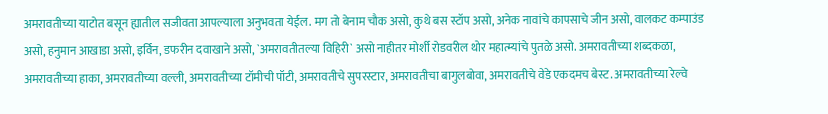अमरावतीच्या याटोत बसून ह्यातील सजीवता आपल्याला अनुभवता येईल. मग तो बेनाम चौक असो, कुथे बस स्टॉप असो, अनेक नावांचे कापसाचे जीन असो, वालकट कम्पाउंड असो, हनुमान आखाडा असो, इर्विन, डफरीन दवाखाने असो, `अमरावतीतल्या विहिरी` असो नाहीतर मोर्शी रोडवरील थोर महात्म्यांचे पुतळे असो. अमरावतीच्या शब्दकळा, अमरावतीच्या हाका, अमरावतीच्या वल्ली, अमरावतीच्या टॉमीची पॉटी, अमरावतीचे सुपरस्टार, अमरावतीचा बागुलबोवा, अमरावतीचे वेडे एकदमच बेस्ट. अमरावतीच्या रेल्वे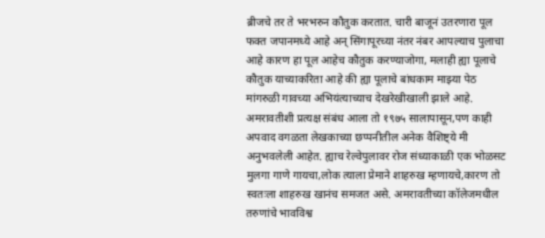ब्रीजचे तर ते भरभरुन कौतुक करतात. चारी बाजूनं उतरणारा पूल फक्त जपानमध्ये आहे अन् सिंगापूरच्या नंतर नंबर आपल्याच पुलाचा आहे कारण हा पूल आहेच कौतुक करण्याजोगा, मलाही ह्या पूलाचे कौतुक याच्याकरिता आहे की ह्या पूलाचे बांधकाम माझ्या पेठ मांगरुळी गावच्या अभियंत्याच्याच देखरेखीखाली झाले आहे. अमरावतीशी प्रत्यक्ष संबंध आला तो १९७५ सालापासून,पण काही अपवाद वगळता लेखकाच्या छप्पनीतील अनेक वैशिष्ट्ये मी अनुभवलेली आहेत. ह्याच रेल्वेपुलावर रोज संध्याकाळी एक भोळसट मुलगा गाणे गायचा,लोक त्याला प्रेमाने शाहरुख म्हणायचे,कारण तो स्वतःला शाहरुख खानंच समजत असे. अमरावतीच्या कॉलेजमधील तरुणांचे भावविश्व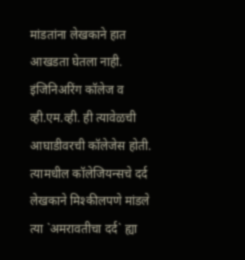मांडतांना लेखकाने हात आखडता घेतला नाही. इंजिनिअरिंग कॉलेज व व्ही.एम.व्ही. ही त्यावेळची आघाडीवरची कॉलेजेस होती. त्यामधील कॉलेजियन्सचे दर्द लेखकाने मिश्कीलपणे मांडले त्या `अमरावतीचा दर्द` ह्या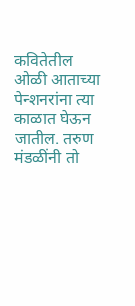कवितेतील ओळी आताच्या पेन्शनरांना त्या काळात घेऊन जातील. तरुण मंडळींनी तो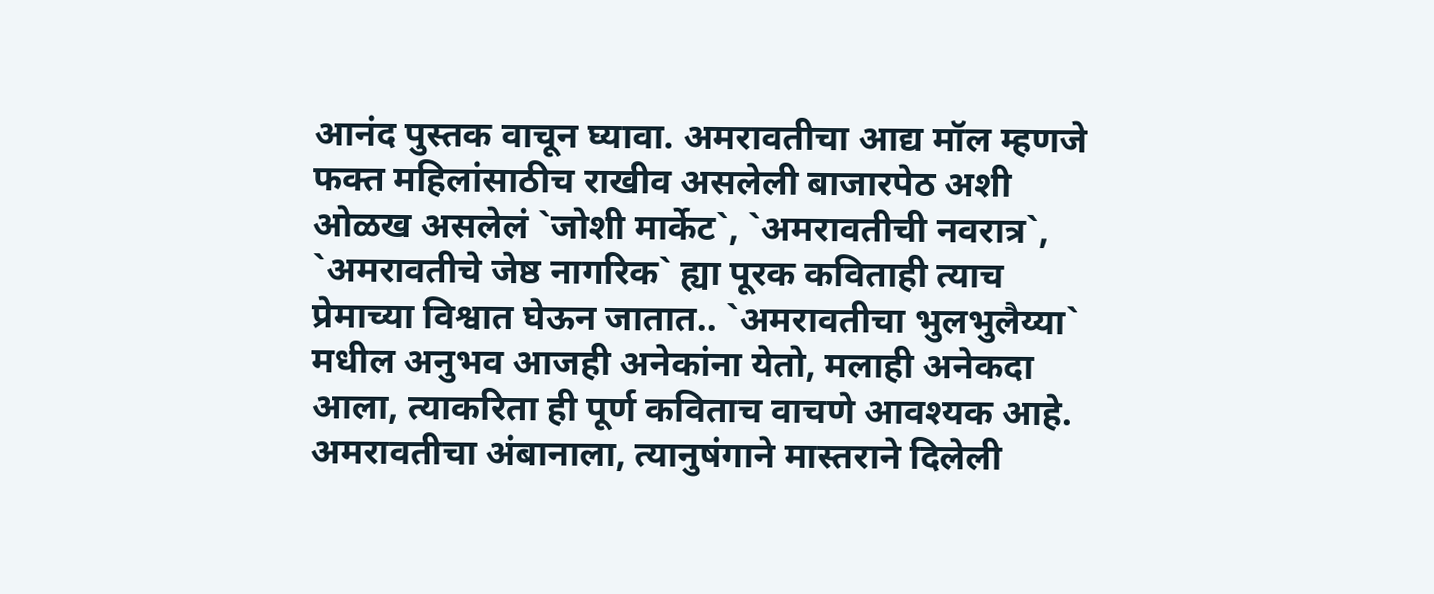आनंद पुस्तक वाचून घ्यावा. अमरावतीचा आद्य मॉल म्हणजे फक्त महिलांसाठीच राखीव असलेली बाजारपेठ अशी ओळख असलेलं `जोशी मार्केट`, `अमरावतीची नवरात्र`, `अमरावतीचे जेष्ठ नागरिक` ह्या पूरक कविताही त्याच प्रेमाच्या विश्वात घेऊन जातात.. `अमरावतीचा भुलभुलैय्या` मधील अनुभव आजही अनेकांना येतो, मलाही अनेकदा आला, त्याकरिता ही पूर्ण कविताच वाचणे आवश्यक आहे. अमरावतीचा अंबानाला, त्यानुषंगाने मास्तराने दिलेली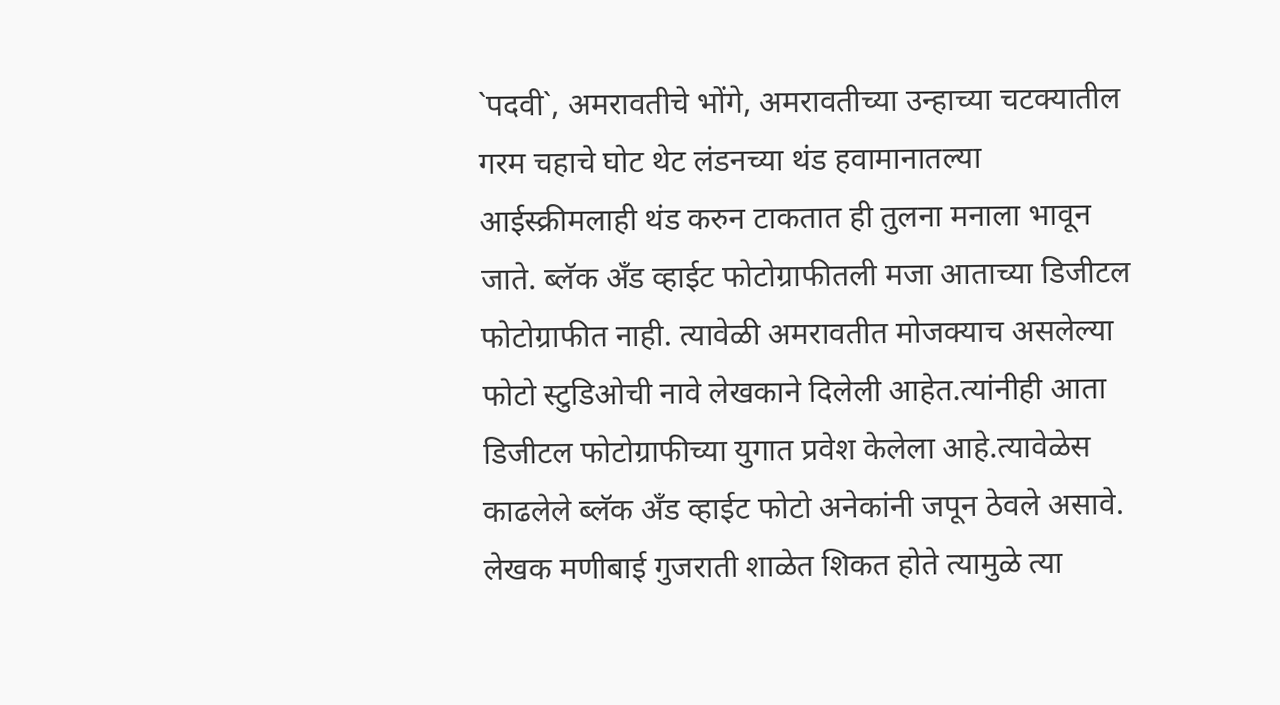`पदवी`, अमरावतीचे भोंगे, अमरावतीच्या उन्हाच्या चटक्यातील गरम चहाचे घोट थेट लंडनच्या थंड हवामानातल्या आईस्क्रीमलाही थंड करुन टाकतात ही तुलना मनाला भावून जाते. ब्लॅक अँड व्हाईट फोटोग्राफीतली मजा आताच्या डिजीटल फोटोग्राफीत नाही. त्यावेळी अमरावतीत मोजक्याच असलेल्या फोटो स्टुडिओची नावे लेखकाने दिलेली आहेत.त्यांनीही आता डिजीटल फोटोग्राफीच्या युगात प्रवेश केलेला आहे.त्यावेळेस काढलेले ब्लॅक अँड व्हाईट फोटो अनेकांनी जपून ठेवले असावे. लेखक मणीबाई गुजराती शाळेत शिकत होते त्यामुळे त्या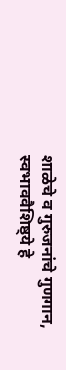शाळेचे व गुरुजनांचे गुणगान, स्वभाववैशिष्ठ्ये हे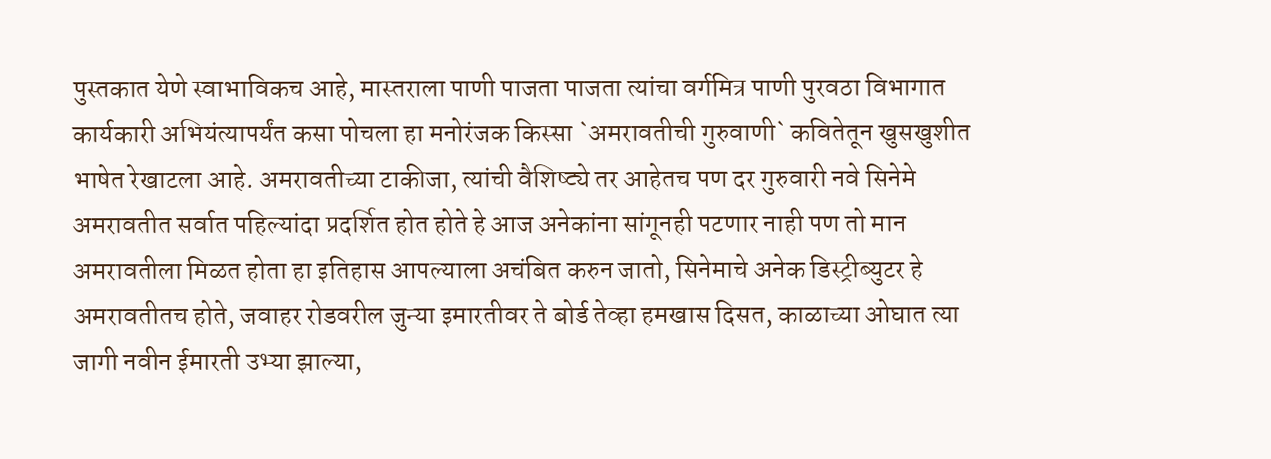पुस्तकात येणे स्वाभाविकच आहे, मास्तराला पाणी पाजता पाजता त्यांचा वर्गमित्र पाणी पुरवठा विभागात कार्यकारी अभियंत्यापर्यंत कसा पोचला हा मनोरंजक किस्सा `अमरावतीची गुरुवाणी` कवितेतून खुसखुशीत भाषेत रेखाटला आहे. अमरावतीच्या टाकीजा, त्यांची वैशिष्ट्ये तर आहेतच पण दर गुरुवारी नवे सिनेमे अमरावतीत सर्वात पहिल्यांदा प्रदर्शित होत होते हे आज अनेकांना सांगूनही पटणार नाही पण तो मान अमरावतीला मिळत होता हा इतिहास आपल्याला अचंबित करुन जातो, सिनेमाचे अनेक डिस्ट्रीब्युटर हे अमरावतीतच होते, जवाहर रोडवरील जुन्या इमारतीवर ते बोर्ड तेव्हा हमखास दिसत, काळाच्या ओघात त्या जागी नवीन ईमारती उभ्या झाल्या,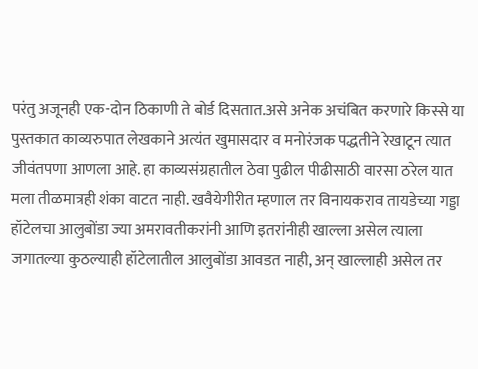परंतु अजूनही एक-दोन ठिकाणी ते बोर्ड दिसतात.असे अनेक अचंबित करणारे किस्से या पुस्तकात काव्यरुपात लेखकाने अत्यंत खुमासदार व मनोरंजक पद्धतीने रेखाटून त्यात जीवंतपणा आणला आहे. हा काव्यसंग्रहातील ठेवा पुढील पीढीसाठी वारसा ठरेल यात मला तीळमात्रही शंका वाटत नाही. खवैयेगीरीत म्हणाल तर विनायकराव तायडेच्या गड्डा हॉटेलचा आलुबोंडा ज्या अमरावतीकरांनी आणि इतरांनीही खाल्ला असेल त्याला जगातल्या कुठल्याही हॉटेलातील आलुबोंडा आवडत नाही, अन् खाल्लाही असेल तर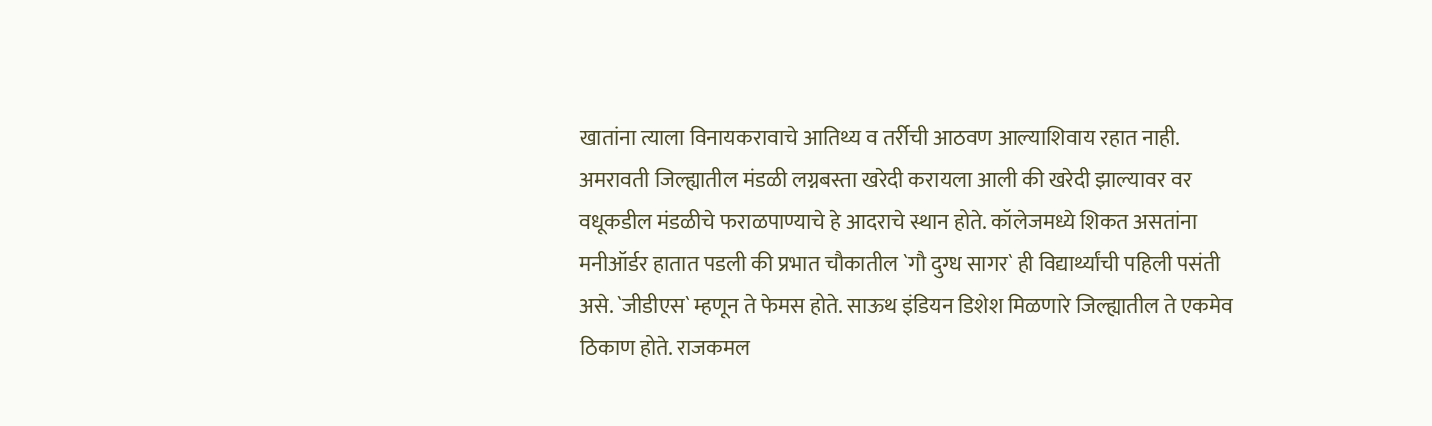खातांना त्याला विनायकरावाचे आतिथ्य व तर्रीची आठवण आल्याशिवाय रहात नाही. अमरावती जिल्ह्यातील मंडळी लग्नबस्ता खरेदी करायला आली की खरेदी झाल्यावर वर वधूकडील मंडळीचे फराळपाण्याचे हे आदराचे स्थान होते. कॉलेजमध्ये शिकत असतांना मनीऑर्डर हातात पडली की प्रभात चौकातील `गौ दुग्ध सागर` ही विद्यार्थ्यांची पहिली पसंती असे. `जीडीएस` म्हणून ते फेमस होते. साऊथ इंडियन डिशेश मिळणारे जिल्ह्यातील ते एकमेव ठिकाण होते. राजकमल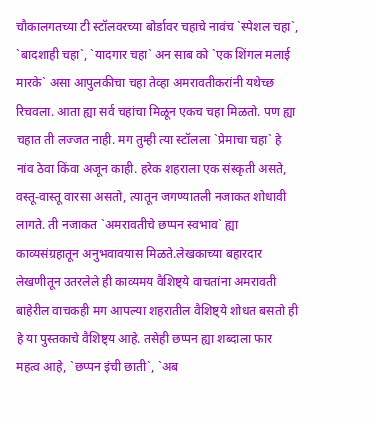चौकालगतच्या टी स्टॉलवरच्या बोर्डावर चहाचे नावंच `स्पेशल चहा`, `बादशाही चहा`, `यादगार चहा` अन साब को `एक शिंगल मलाई मारके` असा आपुलकीचा चहा तेव्हा अमरावतीकरांनी यथेच्छ रिचवला. आता ह्या सर्व चहांचा मिळून एकच चहा मिळतो. पण ह्या चहात ती लज्जत नाही. मग तुम्ही त्या स्टॉलला `प्रेमाचा चहा` हे नांव ठेवा किंवा अजून काही. हरेक शहराला एक संस्कृती असते, वस्तू-वास्तू वारसा असतो, त्यातून जगण्यातली नजाकत शोधावी लागते. ती नजाकत `अमरावतीचे छप्पन स्वभाव` ह्या काव्यसंग्रहातून अनुभवावयास मिळते.लेखकाच्या बहारदार लेखणीतून उतरलेले ही काव्यमय वैशिष्ट्ये वाचतांना अमरावती बाहेरील वाचकही मग आपल्या शहरातील वैशिष्ट्ये शोधत बसतो ही हे या पुस्तकाचे वैशिष्ट्य आहे. तसेही छप्पन ह्या शब्दाला फार महत्व आहे, `छप्पन इंची छाती`, `अब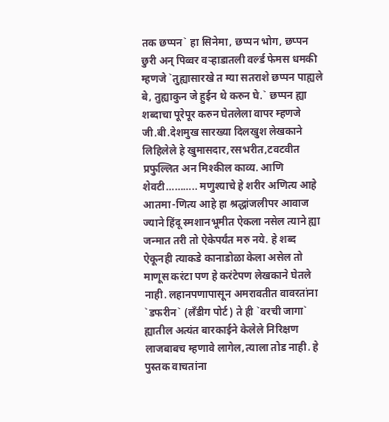तक छप्पन` हा सिनेमा, छप्पन भोग, छप्पन छुरी अन् पिव्वर वऱ्हाडातली वर्ल्ड फेमस धमकी म्हणजे `तुह्यासारखे त म्या सतराशे छप्पन पाह्यले बे, तुह्याकुन जे हुईन थे करुन घे.` छप्पन ह्या शब्दाचा पूरेपूर करुन घेतलेला वापर म्हणजे जी.बी.देशमुख सारख्या दिलखुश लेखकाने लिहिलेले हे खुमासदार,रसभरीत,टवटवीत प्रफुल्लित अन मिश्कील काव्य. आणि शेवटी……….. मणुश्याचे हे शरीर अणित्य आहे आतमा-णित्य आहे हा श्रद्धांजलीपर आवाज ज्याने हिंदू स्मशानभूमीत ऐकला नसेल त्याने ह्या जन्मात तरी तो ऐकेपर्यंत मरु नये. हे शब्द ऐकूनही त्याकडे कानाडोळा केला असेल तो माणूस करंटा पण हे करंटेपण लेखकाने घेतले नाही. लहानपणापासून अमरावतीत वावरतांना `डफरीन` (लँडीग पोर्ट) ते ही `वरची जागा` ह्यातील अत्यंत बारकाईने केलेले निरिक्षण लाजबाबच म्हणावे लागेल,त्याला तोड नाही. हे पुस्तक वाचतांना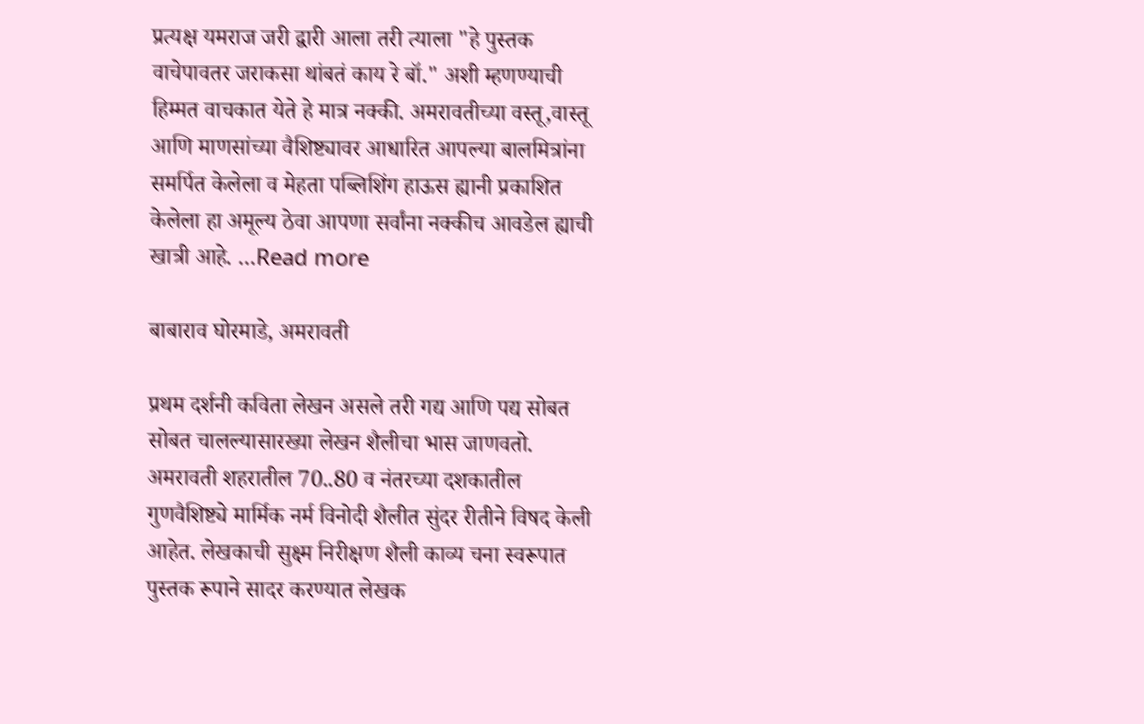प्रत्यक्ष यमराज जरी द्वारी आला तरी त्याला "हे पुस्तक वाचेपावतर जराकसा थांबतं काय रे बॉ." अशी म्हणण्याची हिम्मत वाचकात येते हे मात्र नक्की. अमरावतीच्या वस्तू,वास्तू आणि माणसांच्या वैशिष्ट्यावर आधारित आपल्या बालमित्रांना समर्पित केलेला व मेहता पब्लिशिंग हाऊस ह्यानी प्रकाशित केलेला हा अमूल्य ठेवा आपणा सर्वांना नक्कीच आवडेल ह्याची खात्री आहे. ...Read more

बाबाराव घोरमाडे, अमरावती

प्रथम दर्शनी कविता लेखन असले तरी गद्य आणि पद्य सोबत सोबत चालल्यासारख्या लेखन शैलीचा भास जाणवतो. अमरावती शहरातील 70..80 व नंतरच्या दशकातील गुणवैशिष्ट्ये मार्मिक नर्म विनोदी शैलीत सुंदर रीतीने विषद केली आहेत. लेखकाची सुक्ष्म निरीक्षण शैली काव्य चना स्वरूपात पुस्तक रूपाने सादर करण्यात लेखक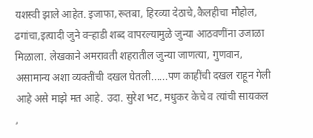यशस्वी झाले आहेत. इजाफा,रूतबा, हिरव्या देठाचे,कैलहीचा मौहोल, ढगांचा,इत्यादी जुने वऱ्हाडी शब्द वापरल्यामुळे जुन्या आठवणींना उजाळा मिळाला. लेखकाने अमरावती शहरातील जुन्या जाणत्या, गुणवान, असामान्य अशा व्यक्तींची दखल घेतली......पण काहींची दखल राहून गेली आहे असे माझे मत आहे. उदा. सुरेश भट, मधुकर केचे व त्यांची सायकल ,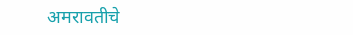अमरावतीचे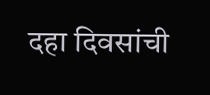दहा दिवसांची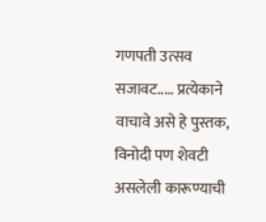गणपती उत्सव सजावट..... प्रत्येकाने वाचावे असे हे पुस्तक, विनोदी पण शेवटी असलेली कारूण्याची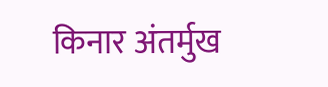किनार अंतर्मुख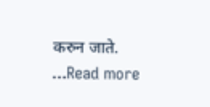करुन जाते. ...Read more